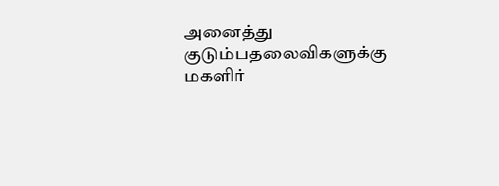அனைத்து குடும்பதலைவிகளுக்கு மகளிர்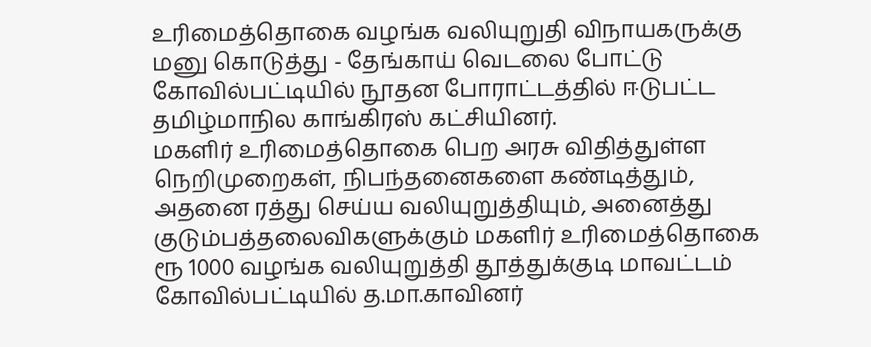உரிமைத்தொகை வழங்க வலியுறுதி விநாயகருக்கு மனு கொடுத்து - தேங்காய் வெடலை போட்டு கோவில்பட்டியில் நூதன போராட்டத்தில் ஈடுபட்ட தமிழ்மாநில காங்கிரஸ் கட்சியினர்.
மகளிர் உரிமைத்தொகை பெற அரசு விதித்துள்ள நெறிமுறைகள், நிபந்தனைகளை கண்டித்தும், அதனை ரத்து செய்ய வலியுறுத்தியும், அனைத்து குடும்பத்தலைவிகளுக்கும் மகளிர் உரிமைத்தொகை ரூ 1000 வழங்க வலியுறுத்தி தூத்துக்குடி மாவட்டம் கோவில்பட்டியில் த.மா.காவினர்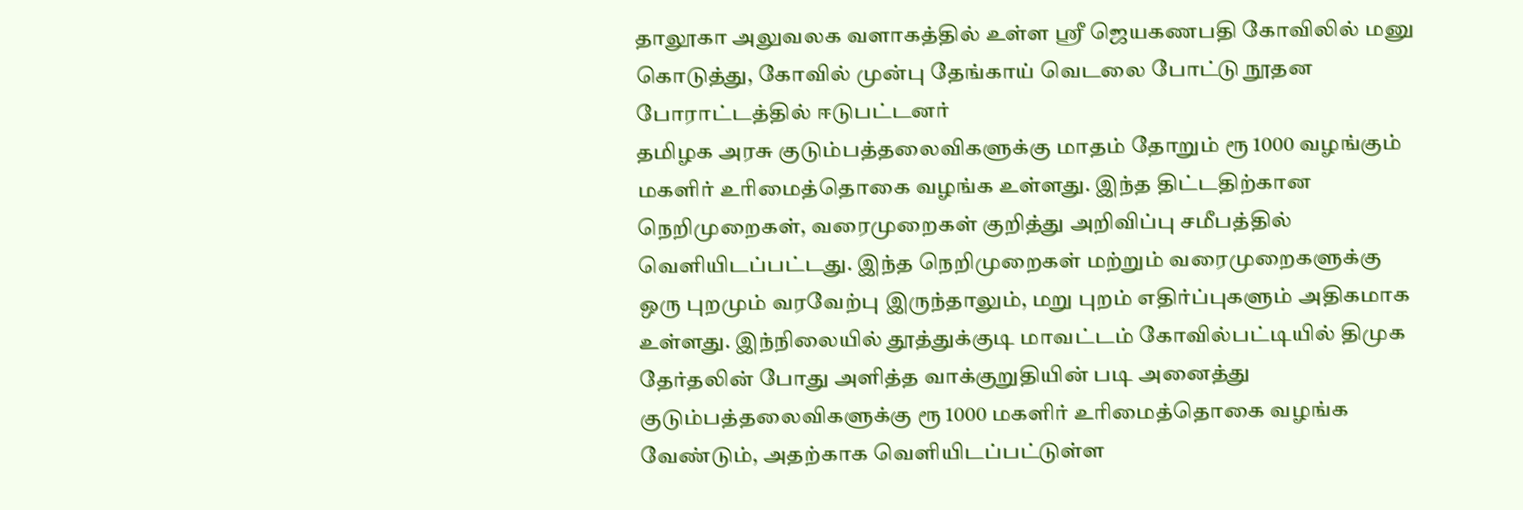தாலூகா அலுவலக வளாகத்தில் உள்ள ஸ்ரீ ஜெயகணபதி கோவிலில் மனு கொடுத்து, கோவில் முன்பு தேங்காய் வெடலை போட்டு நூதன போராட்டத்தில் ஈடுபட்டனர்
தமிழக அரசு குடும்பத்தலைவிகளுக்கு மாதம் தோறும் ரூ 1000 வழங்கும் மகளிர் உரிமைத்தொகை வழங்க உள்ளது. இந்த திட்டதிற்கான நெறிமுறைகள், வரைமுறைகள் குறித்து அறிவிப்பு சமீபத்தில் வெளியிடப்பட்டது. இந்த நெறிமுறைகள் மற்றும் வரைமுறைகளுக்கு ஒரு புறமும் வரவேற்பு இருந்தாலும், மறு புறம் எதிர்ப்புகளும் அதிகமாக உள்ளது. இந்நிலையில் தூத்துக்குடி மாவட்டம் கோவில்பட்டியில் திமுக தேர்தலின் போது அளித்த வாக்குறுதியின் படி அனைத்து குடும்பத்தலைவிகளுக்கு ரூ 1000 மகளிர் உரிமைத்தொகை வழங்க வேண்டும், அதற்காக வெளியிடப்பட்டுள்ள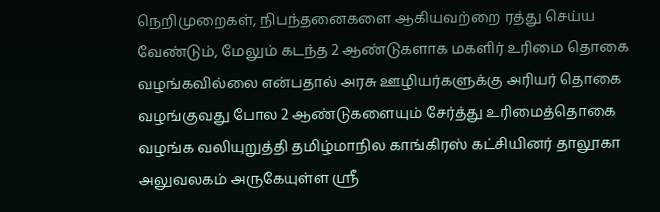நெறிமுறைகள், நிபந்தனைகளை ஆகியவற்றை ரத்து செய்ய வேண்டும், மேலும் கடந்த 2 ஆண்டுகளாக மகளிர் உரிமை தொகை வழங்கவில்லை என்பதால் அரசு ஊழியர்களுக்கு அரியர் தொகை வழங்குவது போல 2 ஆண்டுகளையும் சேர்த்து உரிமைத்தொகை வழங்க வலியுறுத்தி தமிழ்மாநில காங்கிரஸ் கட்சியினர் தாலூகா அலுவலகம் அருகேயுள்ள ஸ்ரீ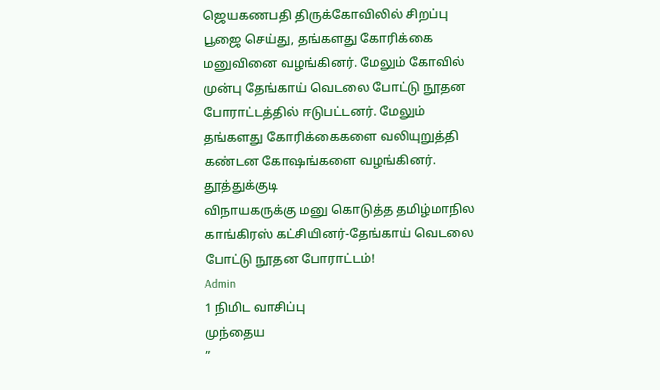ஜெயகணபதி திருக்கோவிலில் சிறப்பு பூஜை செய்து, தங்களது கோரிக்கை மனுவினை வழங்கினர். மேலும் கோவில் முன்பு தேங்காய் வெடலை போட்டு நூதன போராட்டத்தில் ஈடுபட்டனர். மேலும் தங்களது கோரிக்கைகளை வலியுறுத்தி கண்டன கோஷங்களை வழங்கினர்.
தூத்துக்குடி
விநாயகருக்கு மனு கொடுத்த தமிழ்மாநில காங்கிரஸ் கட்சியினர்-தேங்காய் வெடலை போட்டு நூதன போராட்டம்!
Admin
1 நிமிட வாசிப்பு
முந்தைய
”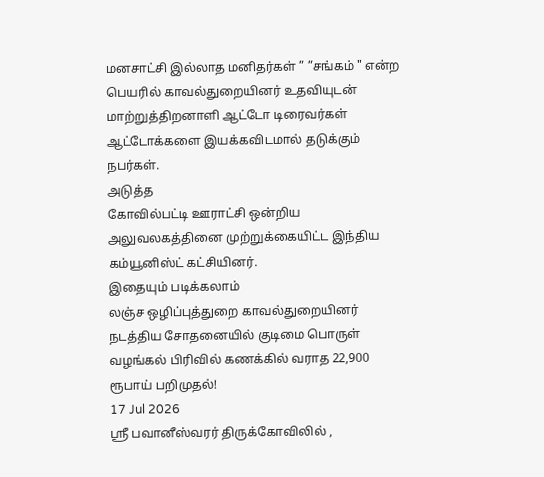மனசாட்சி இல்லாத மனிதர்கள் ” ”சங்கம் " என்ற பெயரில் காவல்துறையினர் உதவியுடன் மாற்றுத்திறனாளி ஆட்டோ டிரைவர்கள் ஆட்டோக்களை இயக்கவிடமால் தடுக்கும் நபர்கள்.
அடுத்த
கோவில்பட்டி ஊராட்சி ஒன்றிய அலுவலகத்தினை முற்றுக்கையிட்ட இந்திய கம்யூனிஸ்ட் கட்சியினர்.
இதையும் படிக்கலாம்
லஞ்ச ஒழிப்புத்துறை காவல்துறையினர் நடத்திய சோதனையில் குடிமை பொருள் வழங்கல் பிரிவில் கணக்கில் வராத 22,900 ரூபாய் பறிமுதல்!
17 Jul 2026
ஸ்ரீ பவானீஸ்வரர் திருக்கோவிலில் ,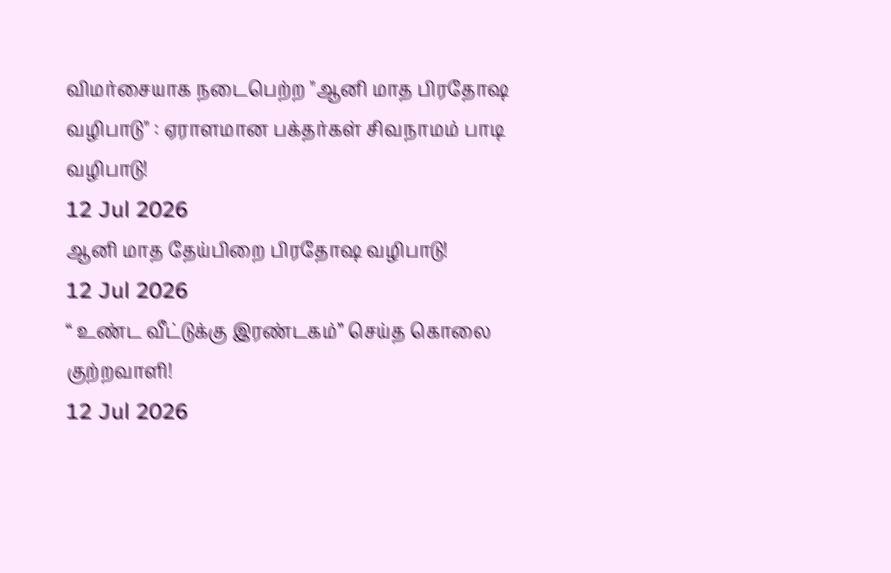விமர்சையாக நடைபெற்ற "ஆனி மாத பிரதோஷ வழிபாடு" : ஏராளமான பக்தர்கள் சிவநாமம் பாடி வழிபாடு!
12 Jul 2026
ஆனி மாத தேய்பிறை பிரதோஷ வழிபாடு!
12 Jul 2026
“ உண்ட வீட்டுக்கு இரண்டகம்” செய்த கொலை குற்றவாளி!
12 Jul 2026